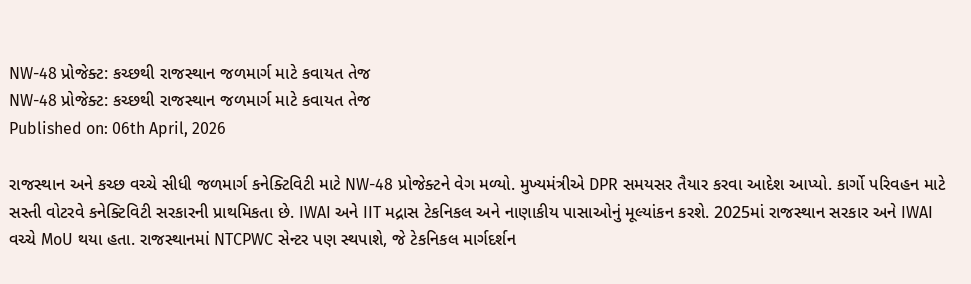NW-48 પ્રોજેક્ટ: કચ્છથી રાજસ્થાન જળમાર્ગ માટે કવાયત તેજ
NW-48 પ્રોજેક્ટ: કચ્છથી રાજસ્થાન જળમાર્ગ માટે કવાયત તેજ
Published on: 06th April, 2026

રાજસ્થાન અને કચ્છ વચ્ચે સીધી જળમાર્ગ કનેક્ટિવિટી માટે NW-48 પ્રોજેક્ટને વેગ મળ્યો. મુખ્યમંત્રીએ DPR સમયસર તૈયાર કરવા આદેશ આપ્યો. કાર્ગો પરિવહન માટે સસ્તી વોટરવે કનેક્ટિવિટી સરકારની પ્રાથમિકતા છે. IWAI અને IIT મદ્રાસ ટેકનિકલ અને નાણાકીય પાસાઓનું મૂલ્યાંકન કરશે. 2025માં રાજસ્થાન સરકાર અને IWAI વચ્ચે MoU થયા હતા. રાજસ્થાનમાં NTCPWC સેન્ટર પણ સ્થપાશે, જે ટેકનિકલ માર્ગદર્શન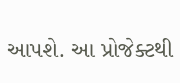આપશે. આ પ્રોજેક્ટથી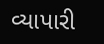વ્યાપારી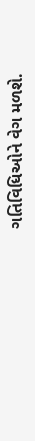ગતિવિધિઓને વેગ મળશે.